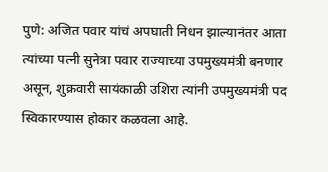पुणे: अजित पवार यांचं अपघाती निधन झाल्यानंतर आता त्यांच्या पत्नी सुनेत्रा पवार राज्याच्या उपमुख्यमंत्री बनणार असून, शुक्रवारी सायंकाळी उशिरा त्यांनी उपमुख्यमंत्री पद स्विकारण्यास होकार कळवला आहे.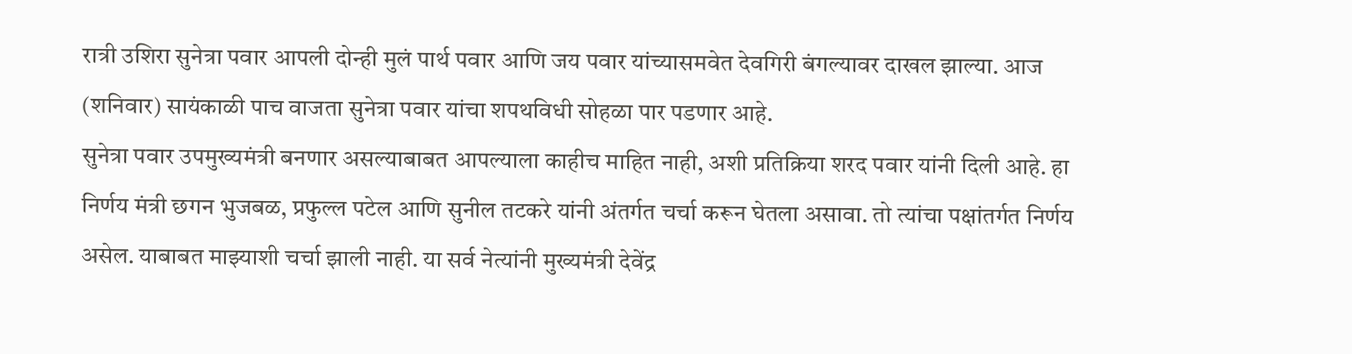रात्री उशिरा सुनेत्रा पवार आपली दोन्ही मुलं पार्थ पवार आणि जय पवार यांच्यासमवेत देवगिरी बंगल्यावर दाखल झाल्या. आज (शनिवार) सायंकाळी पाच वाजता सुनेत्रा पवार यांचा शपथविधी सोहळा पार पडणार आहे.
सुनेत्रा पवार उपमुख्यमंत्री बनणार असल्याबाबत आपल्याला काहीच माहित नाही, अशी प्रतिक्रिया शरद पवार यांनी दिली आहे. हा निर्णय मंत्री छगन भुजबळ, प्रफुल्ल पटेल आणि सुनील तटकरे यांनी अंतर्गत चर्चा करून घेतला असावा. तो त्यांचा पक्षांतर्गत निर्णय असेल. याबाबत माझ्याशी चर्चा झाली नाही. या सर्व नेत्यांनी मुख्यमंत्री देवेंद्र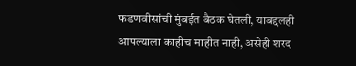फडणवीसांची मुंबईत बैठक घेतली, याबद्दलही आपल्याला काहीच माहीत नाही, असेही शरद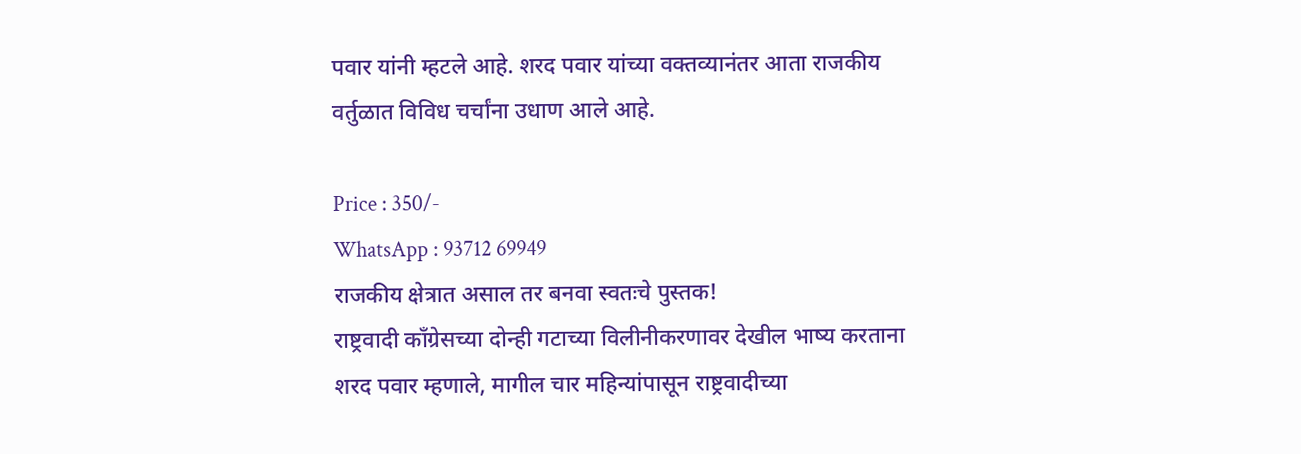पवार यांनी म्हटले आहे. शरद पवार यांच्या वक्तव्यानंतर आता राजकीय वर्तुळात विविध चर्चांना उधाण आले आहे.

Price : 350/-
WhatsApp : 93712 69949
राजकीय क्षेत्रात असाल तर बनवा स्वतःचे पुस्तक!
राष्ट्रवादी काँग्रेसच्या दोन्ही गटाच्या विलीनीकरणावर देखील भाष्य करताना शरद पवार म्हणाले, मागील चार महिन्यांपासून राष्ट्रवादीच्या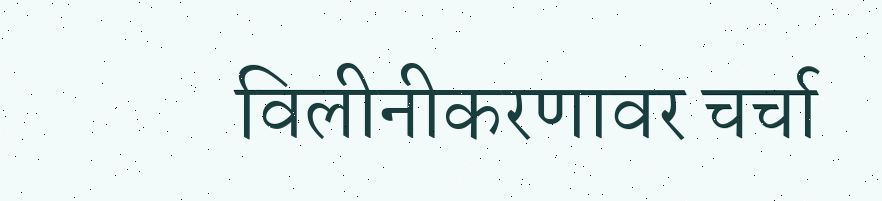विलीनीकरणावर चर्चा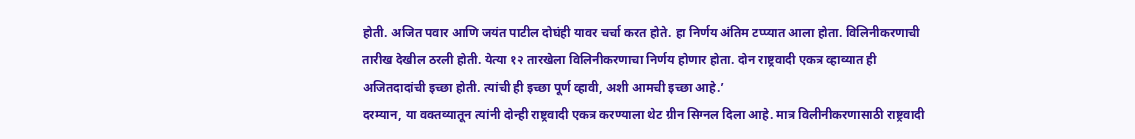होती. अजित पवार आणि जयंत पाटील दोघंही यावर चर्चा करत होते. हा निर्णय अंतिम टप्प्यात आला होता. विलिनीकरणाची तारीख देखील ठरली होती. येत्या १२ तारखेला विलिनीकरणाचा निर्णय होणार होता. दोन राष्ट्रवादी एकत्र व्हाव्यात ही अजितदादांची इच्छा होती. त्यांची ही इच्छा पूर्ण व्हावी, अशी आमची इच्छा आहे.’
दरम्यान, या वक्तव्यातून त्यांनी दोन्ही राष्ट्रवादी एकत्र करण्याला थेट ग्रीन सिग्नल दिला आहे. मात्र विलीनीकरणासाठी राष्ट्रवादी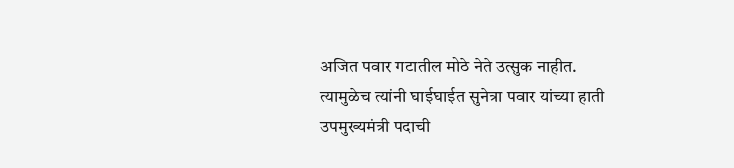अजित पवार गटातील मोठे नेते उत्सुक नाहीत. त्यामुळेच त्यांनी घाईघाईत सुनेत्रा पवार यांच्या हाती उपमुख्यमंत्री पदाची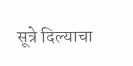सूत्रे दिल्याचा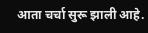आता चर्चा सुरू झाली आहे.